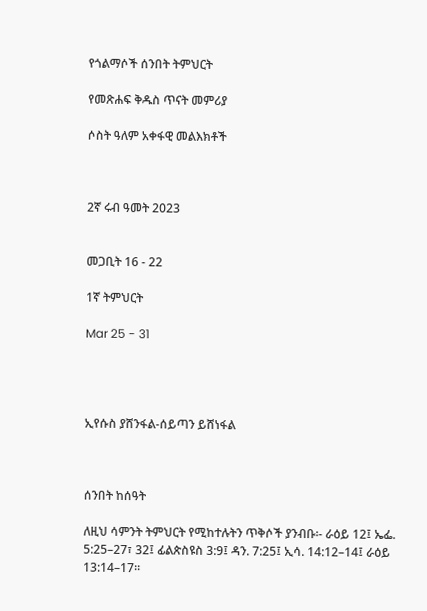የጎልማሶች ሰንበት ትምህርት

የመጽሐፍ ቅዱስ ጥናት መምሪያ

ሶስት ዓለም አቀፋዊ መልእክቶች



2ኛ ሩብ ዓመት 2023


መጋቢት 16 - 22

1ኛ ትምህርት

Mar 25 - 31




ኢየሱስ ያሸንፋል-ሰይጣን ይሸነፋል



ሰንበት ከሰዓት

ለዚህ ሳምንት ትምህርት የሚከተሉትን ጥቅሶች ያንብቡ፡- ራዕይ 12፤ ኤፌ. 5:25–27፣ 32፤ ፊልጵስዩስ 3:9፤ ዳን. 7:25፤ ኢሳ. 14:12–14፤ ራዕይ 13:14–17።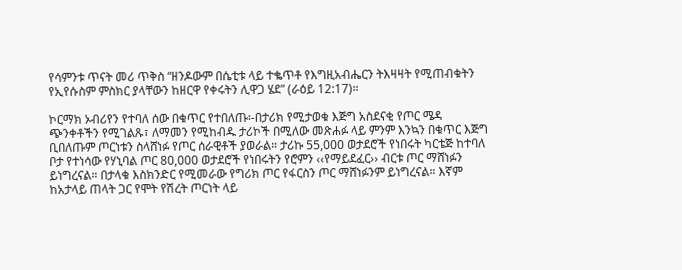የሳምንቱ ጥናት መሪ ጥቅስ “ዘንዶውም በሴቲቱ ላይ ተቈጥቶ የእግዚአብሔርን ትእዛዛት የሚጠብቁትን የኢየሱስም ምስክር ያላቸውን ከዘርዋ የቀሩትን ሊዋጋ ሄደ” (ራዕይ 12:17)።

ኮርማክ ኦብሪየን የተባለ ሰው በቁጥር የተበለጡ፡-በታሪክ የሚታወቁ እጅግ አስደናቂ የጦር ሜዳ ጭንቀቶችን የሚገልጹ፣ ለማመን የሚከብዱ ታሪኮች በሚለው መጽሐፉ ላይ ምንም እንኳን በቁጥር እጅግ ቢበለጡም ጦርነቱን ስላሸነፉ የጦር ሰራዊቶች ያወራል። ታሪኩ 55,000 ወታደሮች የነበሩት ካርቴጅ ከተባለ ቦታ የተነሳው የሃኒባል ጦር 80,000 ወታደሮች የነበሩትን የሮምን ‹‹የማይደፈር›› ብርቱ ጦር ማሸነፉን ይነግረናል። በታላቁ እስክንድር የሚመራው የግሪክ ጦር የፋርስን ጦር ማሸነፉንም ይነግረናል። እኛም ከአታላይ ጠላት ጋር የሞት የሽረት ጦርነት ላይ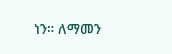ነን። ለማመን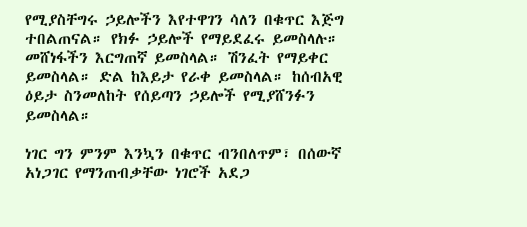የሚያስቸግሩ ኃይሎችን እየተዋገን ሳለን በቁጥር እጅግ ተበልጠናል። የክፉ ኃይሎች የማይደፈሩ ይመስላሉ። መሸነፋችን እርግጠኛ ይመስላል። ሽንፈት የማይቀር ይመስላል። ድል ከእይታ የራቀ ይመስላል። ከሰብአዊ ዕይታ ስንመለከት የሰይጣን ኃይሎች የሚያሸንፉን ይመስላል።

ነገር ግን ምንም እንኳን በቁጥር ብንበለጥም፣ በሰውኛ አነጋገር የማንጠብቃቸው ነገሮች አደጋ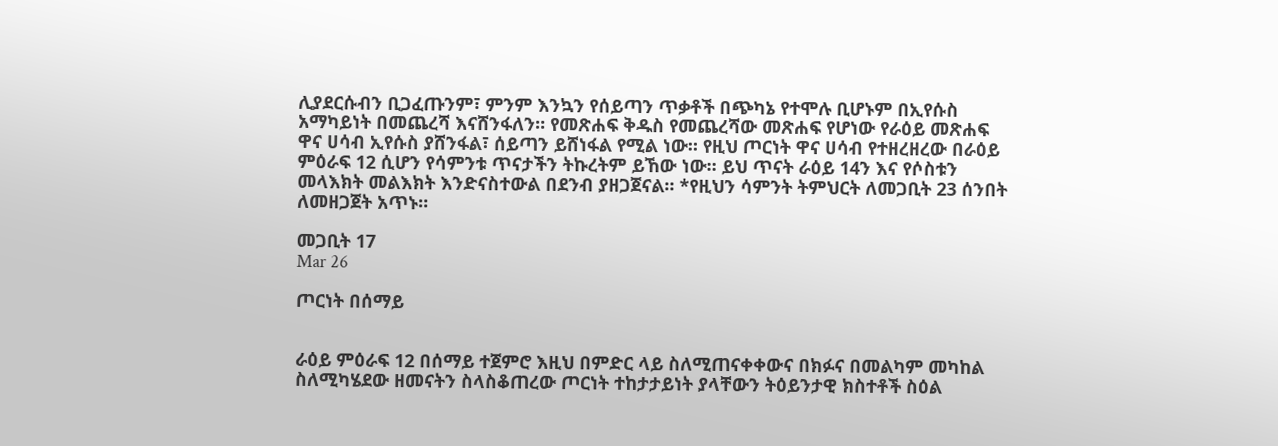ሊያደርሱብን ቢጋፈጡንም፣ ምንም እንኳን የሰይጣን ጥቃቶች በጭካኔ የተሞሉ ቢሆኑም በኢየሱስ አማካይነት በመጨረሻ እናሸንፋለን። የመጽሐፍ ቅዱስ የመጨረሻው መጽሐፍ የሆነው የራዕይ መጽሐፍ ዋና ሀሳብ ኢየሱስ ያሸንፋል፣ ሰይጣን ይሸነፋል የሚል ነው። የዚህ ጦርነት ዋና ሀሳብ የተዘረዘረው በራዕይ ምዕራፍ 12 ሲሆን የሳምንቱ ጥናታችን ትኩረትም ይኸው ነው። ይህ ጥናት ራዕይ 14ን እና የሶስቱን መላእክት መልእክት እንድናስተውል በደንብ ያዘጋጀናል። *የዚህን ሳምንት ትምህርት ለመጋቢት 23 ሰንበት ለመዘጋጀት አጥኑ።

መጋቢት 17
Mar 26

ጦርነት በሰማይ


ራዕይ ምዕራፍ 12 በሰማይ ተጀምሮ እዚህ በምድር ላይ ስለሚጠናቀቀውና በክፉና በመልካም መካከል ስለሚካሄደው ዘመናትን ስላስቆጠረው ጦርነት ተከታታይነት ያላቸውን ትዕይንታዊ ክስተቶች ስዕል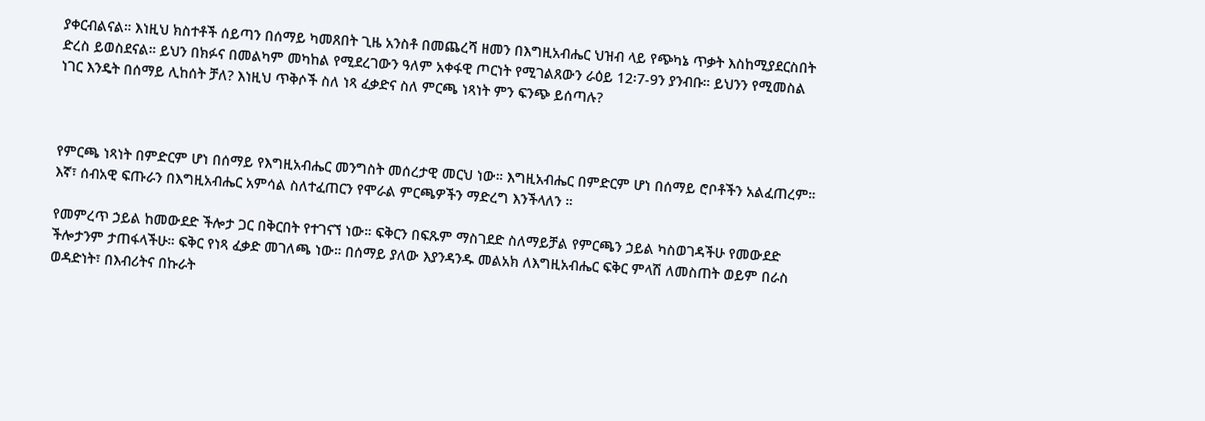ያቀርብልናል። እነዚህ ክስተቶች ሰይጣን በሰማይ ካመጸበት ጊዜ አንስቶ በመጨረሻ ዘመን በእግዚአብሔር ህዝብ ላይ የጭካኔ ጥቃት እስከሚያደርስበት ድረስ ይወስደናል። ይህን በክፉና በመልካም መካከል የሚደረገውን ዓለም አቀፋዊ ጦርነት የሚገልጸውን ራዕይ 12፡7-9ን ያንብቡ። ይህንን የሚመስል ነገር እንዴት በሰማይ ሊከሰት ቻለ? እነዚህ ጥቅሶች ስለ ነጻ ፈቃድና ስለ ምርጫ ነጻነት ምን ፍንጭ ይሰጣሉ?



የምርጫ ነጻነት በምድርም ሆነ በሰማይ የእግዚአብሔር መንግስት መሰረታዊ መርህ ነው። እግዚአብሔር በምድርም ሆነ በሰማይ ሮቦቶችን አልፈጠረም። እኛ፣ ሰብአዊ ፍጡራን በእግዚአብሔር አምሳል ስለተፈጠርን የሞራል ምርጫዎችን ማድረግ እንችላለን ።

የመምረጥ ኃይል ከመውደድ ችሎታ ጋር በቅርበት የተገናኘ ነው። ፍቅርን በፍጹም ማስገደድ ስለማይቻል የምርጫን ኃይል ካስወገዳችሁ የመውደድ ችሎታንም ታጠፋላችሁ። ፍቅር የነጻ ፈቃድ መገለጫ ነው። በሰማይ ያለው እያንዳንዱ መልአክ ለእግዚአብሔር ፍቅር ምላሽ ለመስጠት ወይም በራስ ወዳድነት፣ በእብሪትና በኩራት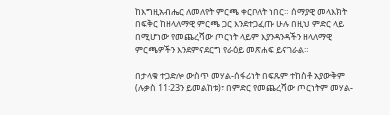ከእግዚአብሔር ለመለየት ምርጫ ቀርቦለት ነበር። ሰማያዊ መላእክት በፍቅር ከዘላለማዊ ምርጫ ጋር እንደተጋፈጡ ሁሉ በዚህ ምድር ላይ በሚሆነው የመጨረሻው ጦርነት ላይም እያንዳንዳችን ዘላለማዊ ምርጫዎችን እንደምናደርግ የራዕይ መጽሐፍ ይናገራል።

በታላቁ ተጋድሎ ውስጥ መሃል-ሰፋሪነት በፍጹም ተከስቶ አያውቅም (ሉቃስ 11፡23ን ይመልከቱ)፣ በምድር የመጨረሻው ጦርነትም መሃል-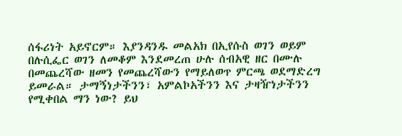ሰፋሪነት አይኖርም። እያንዳንዱ መልአክ በኢየሱስ ወገን ወይም በሉሲፌር ወገን ለመቆም እንደመረጠ ሁሉ ሰብአዊ ዘር በሙሉ በመጨረሻው ዘመን የመጨረሻውን የማይለወጥ ምርጫ ወደማድረግ ይመራል። ታማኝነታችንን፣ አምልኮአችንን እና ታዛዥነታችንን የሚቀበል ማን ነው? ይህ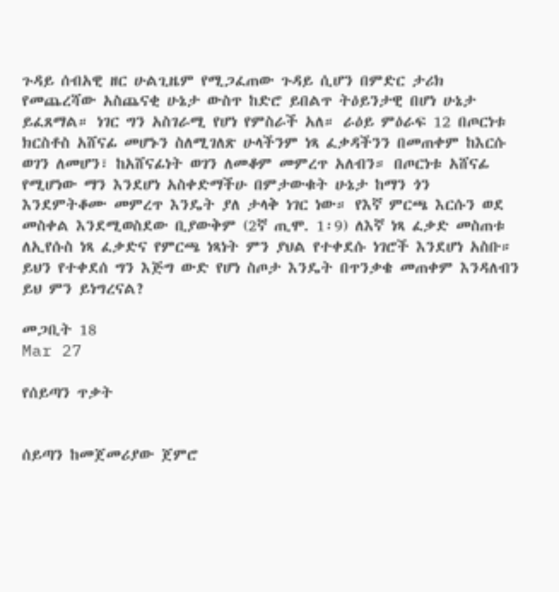ጉዳይ ሰብአዊ ዘር ሁልጊዜም የሚጋፈጠው ጉዳይ ሲሆን በምድር ታሪክ የመጨረሻው አስጨናቂ ሁኔታ ውስጥ ከድሮ ይበልጥ ትዕይንታዊ በሆነ ሁኔታ ይፈጸማል። ነገር ግን አስገራሚ የሆነ የምስራች አለ። ራዕይ ምዕራፍ 12 በጦርነቱ ክርስቶስ አሸናፊ መሆኑን ስለሚገለጽ ሁላችንም ነጻ ፈቃዳችንን በመጠቀም ከእርሱ ወገን ለመሆን፣ ከአሸናፊነት ወገን ለመቆም መምረጥ አለብን። በጦርነቱ አሸናፊ የሚሆነው ማን እንደሆነ አስቀድማችሁ በምታውቁት ሁኔታ ከማን ጎን እንደምትቆሙ መምረጥ እንዴት ያለ ታላቅ ነገር ነው። የእኛ ምርጫ እርሱን ወደ መስቀል እንደሚወስደው ቢያውቅም (2ኛ ጢሞ. 1፡9) ለእኛ ነጻ ፈቃድ መስጠቱ ለኢየሱስ ነጻ ፈቃድና የምርጫ ነጻነት ምን ያህል የተቀደሱ ነገሮች እንደሆነ አስቡ። ይህን የተቀደሰ ግን እጅግ ውድ የሆነ ስጦታ እንዴት በጥንቃቄ መጠቀም እንዳለብን ይህ ምን ይነግረናል?

መጋቢት 18
Mar 27

የሰይጣን ጥቃት


ሰይጣን ከመጀመሪያው ጀምሮ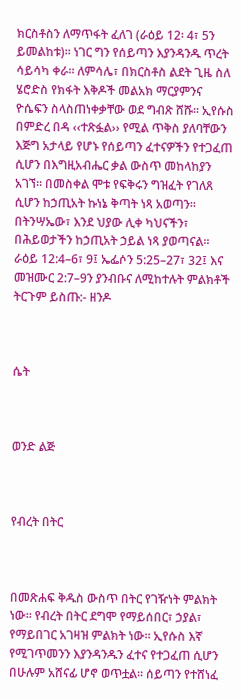ክርስቶስን ለማጥፋት ፈለገ (ራዕይ 12፡ 4፣ 5ን ይመልከቱ)። ነገር ግን የሰይጣን እያንዳንዱ ጥረት ሳይሳካ ቀራ። ለምሳሌ፣ በክርስቶስ ልደት ጊዜ ስለ ሄሮድስ የክፋት እቅዶች መልአክ ማርያምንና ዮሴፍን ስላስጠነቀቃቸው ወደ ግብጽ ሸሹ። ኢየሱስ በምድረ በዳ ‹‹ተጽፏል›› የሚል ጥቅስ ያለባቸውን እጅግ አታላይ የሆኑ የሰይጣን ፈተናዎችን የተጋፈጠ ሲሆን በእግዚአብሔር ቃል ውስጥ መከላከያን አገኘ። በመስቀል ሞቱ የፍቅሩን ግዝፈት የገለጸ ሲሆን ከኃጢአት ኩነኔ ቅጣት ነጻ አወጣን። በትንሣኤው፣ እንደ ህያው ሊቀ ካህናችን፣ በሕይወታችን ከኃጢአት ኃይል ነጻ ያወጣናል። ራዕይ 12:4–6፣ 9፤ ኤፌሶን 5:25–27፣ 32፤ እና መዝሙር 2:7–9ን ያንብቡና ለሚከተሉት ምልክቶች ትርጉም ይስጡ:- ዘንዶ



ሴት



ወንድ ልጅ



የብረት በትር



በመጽሐፍ ቅዱስ ውስጥ በትር የገዥነት ምልክት ነው። የብረት በትር ደግሞ የማይሰበር፣ ኃያል፣ የማይበገር አገዛዝ ምልክት ነው። ኢየሱስ እኛ የሚገጥመንን እያንዳንዱን ፈተና የተጋፈጠ ሲሆን በሁሉም አሸናፊ ሆኖ ወጥቷል። ሰይጣን የተሸነፈ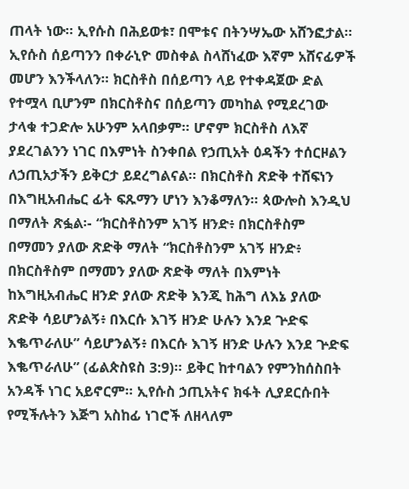ጠላት ነው። ኢየሱስ በሕይወቱ፣ በሞቱና በትንሣኤው አሸንፎታል። ኢየሱስ ሰይጣንን በቀራኒዮ መስቀል ስላሸነፈው እኛም አሸናፊዎች መሆን እንችላለን። ክርስቶስ በሰይጣን ላይ የተቀዳጀው ድል የተሟላ ቢሆንም በክርስቶስና በሰይጣን መካከል የሚደረገው ታላቁ ተጋድሎ አሁንም አላበቃም። ሆኖም ክርስቶስ ለእኛ ያደረገልንን ነገር በእምነት ስንቀበል የኃጢአት ዕዳችን ተሰርዞልን ለኃጢአታችን ይቅርታ ይደረግልናል። በክርስቶስ ጽድቅ ተሸፍነን በእግዚአብሔር ፊት ፍጹማን ሆነን እንቆማለን። ጳውሎስ እንዲህ በማለት ጽፏል፡- “ክርስቶስንም አገኝ ዘንድ፥ በክርስቶስም በማመን ያለው ጽድቅ ማለት “ክርስቶስንም አገኝ ዘንድ፥ በክርስቶስም በማመን ያለው ጽድቅ ማለት በእምነት ከእግዚአብሔር ዘንድ ያለው ጽድቅ እንጂ ከሕግ ለእኔ ያለው ጽድቅ ሳይሆንልኝ፥ በእርሱ እገኝ ዘንድ ሁሉን እንደ ጕድፍ እቈጥራለሁ” ሳይሆንልኝ፥ በእርሱ እገኝ ዘንድ ሁሉን እንደ ጕድፍ እቈጥራለሁ” (ፊልጵስዩስ 3:9)። ይቅር ከተባልን የምንከሰስበት አንዳች ነገር አይኖርም። ኢየሱስ ኃጢአትና ክፋት ሊያደርሱበት የሚችሉትን እጅግ አስከፊ ነገሮች ለዘላለም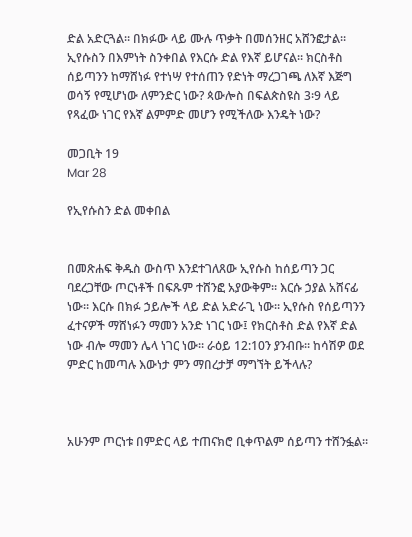ድል አድርጓል። በክፉው ላይ ሙሉ ጥቃት በመሰንዘር አሸንፎታል። ኢየሱስን በእምነት ስንቀበል የእርሱ ድል የእኛ ይሆናል። ክርስቶስ ሰይጣንን ከማሸነፉ የተነሣ የተሰጠን የድነት ማረጋገጫ ለእኛ እጅግ ወሳኝ የሚሆነው ለምንድር ነው? ጳውሎስ በፍልጵስዩስ 3፡9 ላይ የጻፈው ነገር የእኛ ልምምድ መሆን የሚችለው እንዴት ነው?

መጋቢት 19
Mar 28

የኢየሱስን ድል መቀበል


በመጽሐፍ ቅዱስ ውስጥ እንደተገለጸው ኢየሱስ ከሰይጣን ጋር ባደረጋቸው ጦርነቶች በፍጹም ተሸንፎ አያውቅም። እርሱ ኃያል አሸናፊ ነው። እርሱ በክፉ ኃይሎች ላይ ድል አድራጊ ነው። ኢየሱስ የሰይጣንን ፈተናዎች ማሸነፉን ማመን አንድ ነገር ነው፤ የክርስቶስ ድል የእኛ ድል ነው ብሎ ማመን ሌላ ነገር ነው። ራዕይ 12:10ን ያንብቡ። ከሳሽዎ ወደ ምድር ከመጣሉ እውነታ ምን ማበረታቻ ማግኘት ይችላሉ?



አሁንም ጦርነቱ በምድር ላይ ተጠናክሮ ቢቀጥልም ሰይጣን ተሸንፏል።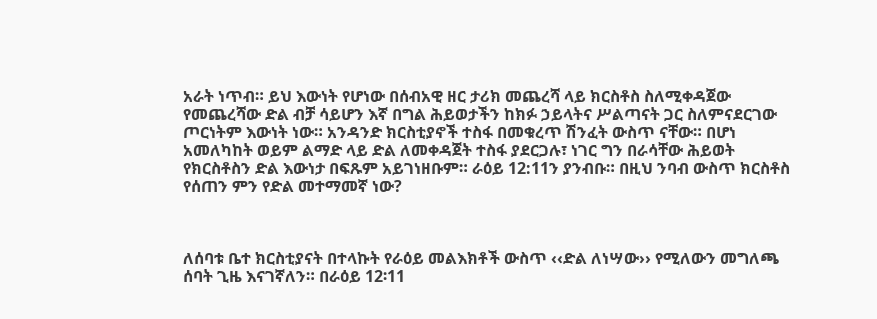አራት ነጥብ። ይህ እውነት የሆነው በሰብአዊ ዘር ታሪክ መጨረሻ ላይ ክርስቶስ ስለሚቀዳጀው የመጨረሻው ድል ብቻ ሳይሆን እኛ በግል ሕይወታችን ከክፉ ኃይላትና ሥልጣናት ጋር ስለምናደርገው ጦርነትም እውነት ነው። አንዳንድ ክርስቲያኖች ተስፋ በመቁረጥ ሽንፈት ውስጥ ናቸው። በሆነ አመለካከት ወይም ልማድ ላይ ድል ለመቀዳጀት ተስፋ ያደርጋሉ፣ ነገር ግን በራሳቸው ሕይወት የክርስቶስን ድል እውነታ በፍጹም አይገነዘቡም። ራዕይ 12:11ን ያንብቡ። በዚህ ንባብ ውስጥ ክርስቶስ የሰጠን ምን የድል መተማመኛ ነው?



ለሰባቱ ቤተ ክርስቲያናት በተላኩት የራዕይ መልእክቶች ውስጥ ‹‹ድል ለነሣው›› የሚለውን መግለጫ ሰባት ጊዜ እናገኛለን። በራዕይ 12፡11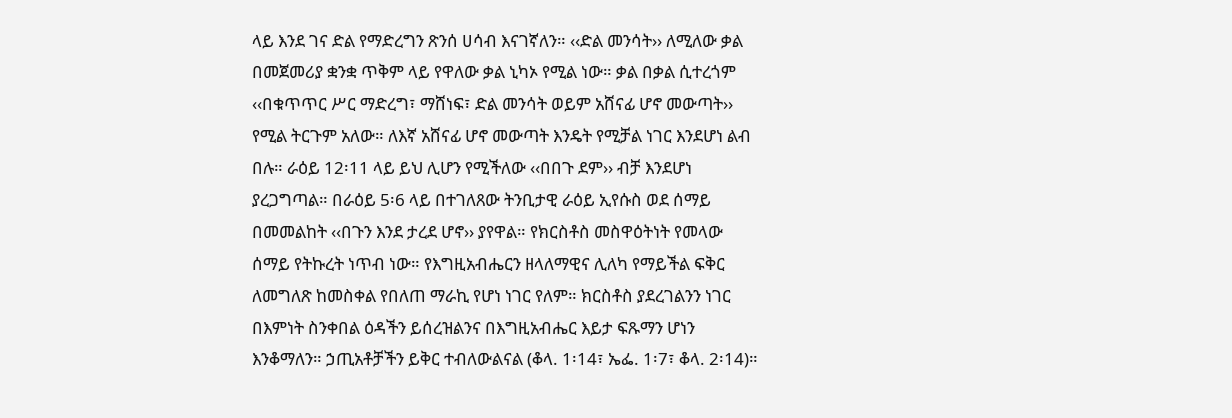ላይ እንደ ገና ድል የማድረግን ጽንሰ ሀሳብ እናገኛለን። ‹‹ድል መንሳት›› ለሚለው ቃል በመጀመሪያ ቋንቋ ጥቅም ላይ የዋለው ቃል ኒካኦ የሚል ነው። ቃል በቃል ሲተረጎም ‹‹በቁጥጥር ሥር ማድረግ፣ ማሸነፍ፣ ድል መንሳት ወይም አሸናፊ ሆኖ መውጣት›› የሚል ትርጉም አለው። ለእኛ አሸናፊ ሆኖ መውጣት እንዴት የሚቻል ነገር እንደሆነ ልብ በሉ። ራዕይ 12፡11 ላይ ይህ ሊሆን የሚችለው ‹‹በበጉ ደም›› ብቻ እንደሆነ ያረጋግጣል። በራዕይ 5፡6 ላይ በተገለጸው ትንቢታዊ ራዕይ ኢየሱስ ወደ ሰማይ በመመልከት ‹‹በጉን እንደ ታረደ ሆኖ›› ያየዋል። የክርስቶስ መስዋዕትነት የመላው ሰማይ የትኩረት ነጥብ ነው። የእግዚአብሔርን ዘላለማዊና ሊለካ የማይችል ፍቅር ለመግለጽ ከመስቀል የበለጠ ማራኪ የሆነ ነገር የለም። ክርስቶስ ያደረገልንን ነገር በእምነት ስንቀበል ዕዳችን ይሰረዝልንና በእግዚአብሔር እይታ ፍጹማን ሆነን እንቆማለን። ኃጢአቶቻችን ይቅር ተብለውልናል (ቆላ. 1፡14፣ ኤፌ. 1፡7፣ ቆላ. 2፡14)።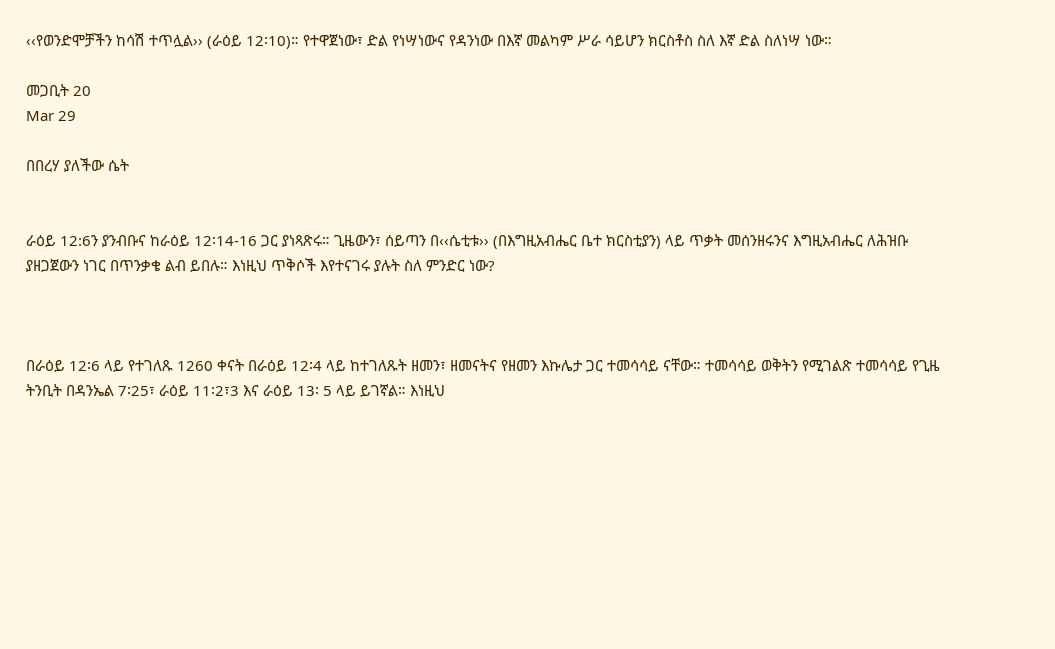‹‹የወንድሞቻችን ከሳሽ ተጥሏል›› (ራዕይ 12፡10)። የተዋጀነው፣ ድል የነሣነውና የዳንነው በእኛ መልካም ሥራ ሳይሆን ክርስቶስ ስለ እኛ ድል ስለነሣ ነው።

መጋቢት 20
Mar 29

በበረሃ ያለችው ሴት


ራዕይ 12:6ን ያንብቡና ከራዕይ 12፡14-16 ጋር ያነጻጽሩ። ጊዜውን፣ ሰይጣን በ‹‹ሴቲቱ›› (በእግዚአብሔር ቤተ ክርስቲያን) ላይ ጥቃት መሰንዘሩንና እግዚአብሔር ለሕዝቡ ያዘጋጀውን ነገር በጥንቃቄ ልብ ይበሉ። እነዚህ ጥቅሶች እየተናገሩ ያሉት ስለ ምንድር ነው?



በራዕይ 12፡6 ላይ የተገለጹ 1260 ቀናት በራዕይ 12፡4 ላይ ከተገለጹት ዘመን፣ ዘመናትና የዘመን እኩሌታ ጋር ተመሳሳይ ናቸው። ተመሳሳይ ወቅትን የሚገልጽ ተመሳሳይ የጊዜ ትንቢት በዳንኤል 7፡25፣ ራዕይ 11፡2፣3 እና ራዕይ 13፡ 5 ላይ ይገኛል። እነዚህ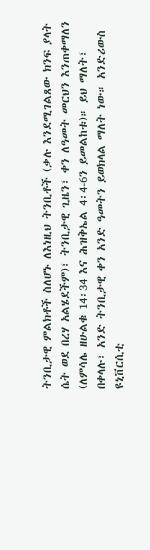ትንቢታዊ ምልክቶች ስለሆኑ ለእነዚህ ትንቢቶች (ቃሉ እንደሚገልጸው ክንፍ ያላት ሴት ወደ በረሃ አልሄደችም)፣ ትንቢታዊ ጊዜን፣ ቀን ለዓመት መርህን እንጠቀማለን (ለምሳሌ ዘሁልቁ 14፡34 እና ሕዝቅኤል 4፡4-6ን ይመልከቱ)። ይህ ማለት፣ በቀላሉ፣ አንድ ትንቢታዊ ቀን አንድ ዓመትን ይወክላል ማለት ነው። አንድሪውስ ዩኒቨርሲቲ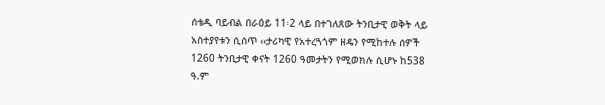ሰቴዲ ባይብል በራዕይ 11፡2 ላይ በተገለጸው ትንቢታዊ ወቅት ላይ አስተያየቱን ሲሰጥ ‹‹ታሪካዊ የአተረጓጎም ዘዴን የሚከተሉ ሰዎች 1260 ትንቢታዊ ቀናት 1260 ዓመታትን የሚወክሉ ሲሆኑ ከ538 ዓ.ም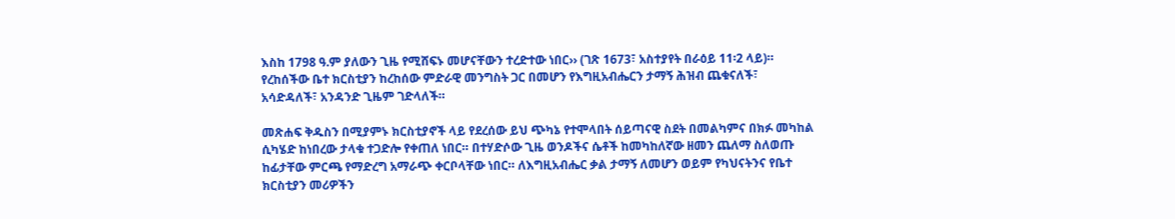እስከ 1798 ዓ.ም ያለውን ጊዜ የሚሸፍኑ መሆናቸውን ተረድተው ነበር›› (ገጽ 1673፣ አስተያየት በራዕይ 11፡2 ላይ)። የረከሰችው ቤተ ክርስቲያን ከረከሰው ምድራዊ መንግስት ጋር በመሆን የእግዚአብሔርን ታማኝ ሕዝብ ጨቁናለች፣ አሳድዳለች፣ አንዳንድ ጊዜም ገድላለች።

መጽሐፍ ቅዱስን በሚያምኑ ክርስቲያኖች ላይ የደረሰው ይህ ጭካኔ የተሞላበት ሰይጣናዊ ስደት በመልካምና በክፉ መካከል ሲካሄድ ከነበረው ታላቁ ተጋድሎ የቀጠለ ነበር። በተሃድሶው ጊዜ ወንዶችና ሴቶች ከመካከለኛው ዘመን ጨለማ ስለወጡ ከፊታቸው ምርጫ የማድረግ አማራጭ ቀርቦላቸው ነበር። ለእግዚአብሔር ቃል ታማኝ ለመሆን ወይም የካህናትንና የቤተ ክርስቲያን መሪዎችን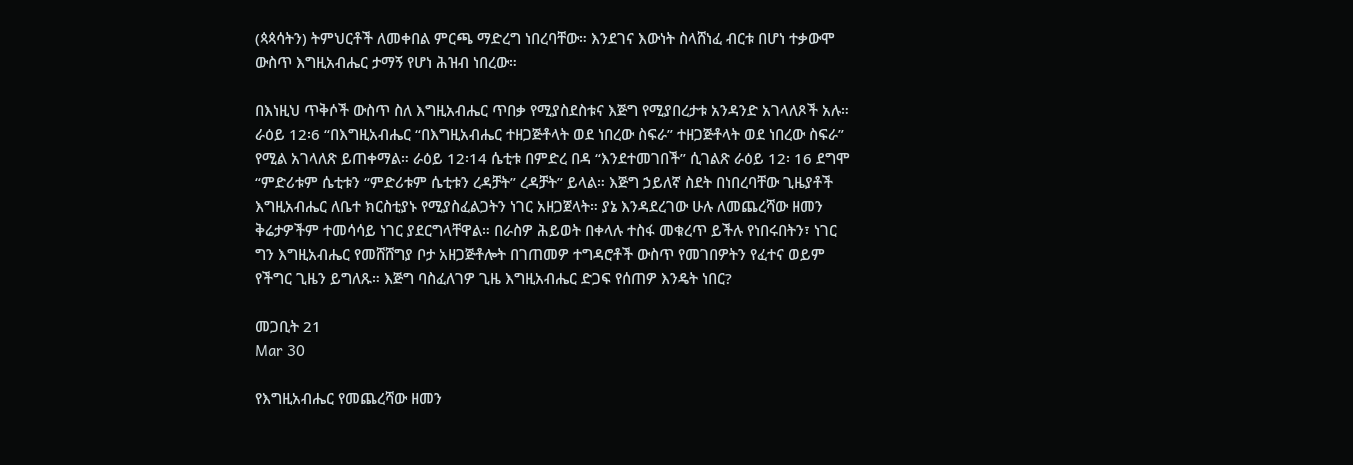(ጳጳሳትን) ትምህርቶች ለመቀበል ምርጫ ማድረግ ነበረባቸው። እንደገና እውነት ስላሸነፈ ብርቱ በሆነ ተቃውሞ ውስጥ እግዚአብሔር ታማኝ የሆነ ሕዝብ ነበረው።

በእነዚህ ጥቅሶች ውስጥ ስለ እግዚአብሔር ጥበቃ የሚያስደስቱና እጅግ የሚያበረታቱ አንዳንድ አገላለጾች አሉ። ራዕይ 12፡6 “በእግዚአብሔር “በእግዚአብሔር ተዘጋጅቶላት ወደ ነበረው ስፍራ” ተዘጋጅቶላት ወደ ነበረው ስፍራ” የሚል አገላለጽ ይጠቀማል። ራዕይ 12፡14 ሴቲቱ በምድረ በዳ “እንደተመገበች” ሲገልጽ ራዕይ 12፡ 16 ደግሞ “ምድሪቱም ሴቲቱን “ምድሪቱም ሴቲቱን ረዳቻት” ረዳቻት” ይላል። እጅግ ኃይለኛ ስደት በነበረባቸው ጊዜያቶች እግዚአብሔር ለቤተ ክርስቲያኑ የሚያስፈልጋትን ነገር አዘጋጀላት። ያኔ እንዳደረገው ሁሉ ለመጨረሻው ዘመን ቅሬታዎችም ተመሳሳይ ነገር ያደርግላቸዋል። በራስዎ ሕይወት በቀላሉ ተስፋ መቁረጥ ይችሉ የነበሩበትን፣ ነገር ግን እግዚአብሔር የመሸሸግያ ቦታ አዘጋጅቶሎት በገጠመዎ ተግዳሮቶች ውስጥ የመገበዎትን የፈተና ወይም የችግር ጊዜን ይግለጹ። እጅግ ባስፈለገዎ ጊዜ እግዚአብሔር ድጋፍ የሰጠዎ እንዴት ነበር?

መጋቢት 21
Mar 30

የእግዚአብሔር የመጨረሻው ዘመን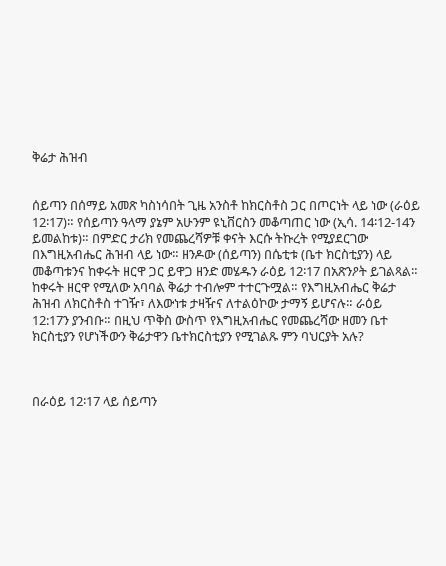ቅሬታ ሕዝብ


ሰይጣን በሰማይ አመጽ ካስነሳበት ጊዜ አንስቶ ከክርስቶስ ጋር በጦርነት ላይ ነው (ራዕይ 12፡17)። የሰይጣን ዓላማ ያኔም አሁንም ዩኒቨርስን መቆጣጠር ነው (ኢሳ. 14፡12-14ን ይመልከቱ)። በምድር ታሪክ የመጨረሻዎቹ ቀናት እርሱ ትኩረት የሚያደርገው በእግዚአብሔር ሕዝብ ላይ ነው። ዘንዶው (ሰይጣን) በሴቲቱ (ቤተ ክርስቲያን) ላይ መቆጣቱንና ከቀሩት ዘርዋ ጋር ይዋጋ ዘንድ መሄዱን ራዕይ 12፡17 በአጽንዖት ይገልጻል። ከቀሩት ዘርዋ የሚለው አባባል ቅሬታ ተብሎም ተተርጉሟል። የእግዚአብሔር ቅሬታ ሕዝብ ለክርስቶስ ተገዥ፣ ለእውነቱ ታዛዥና ለተልዕኮው ታማኝ ይሆናሉ። ራዕይ 12:17ን ያንብቡ። በዚህ ጥቅስ ውስጥ የእግዚአብሔር የመጨረሻው ዘመን ቤተ ክርስቲያን የሆነችውን ቅሬታዋን ቤተክርስቲያን የሚገልጹ ምን ባህርያት አሉ?



በራዕይ 12፡17 ላይ ሰይጣን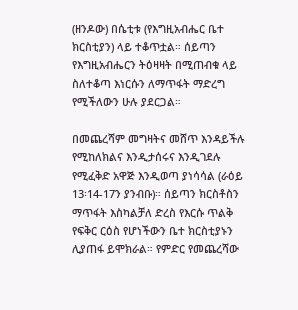(ዘንዶው) በሴቲቱ (የእግዚአብሔር ቤተ ክርስቲያን) ላይ ተቆጥቷል። ሰይጣን የእግዚአብሔርን ትዕዛዛት በሚጠብቁ ላይ ስለተቆጣ እነርሱን ለማጥፋት ማድረግ የሚችለውን ሁሉ ያደርጋል።

በመጨረሻም መግዛትና መሸጥ እንዳይችሉ የሚከለክልና እንዲታሰሩና እንዲገደሉ የሚፈቅድ አዋጅ እንዲወጣ ያነሳሳል (ራዕይ 13፡14-17ን ያንብቡ)። ሰይጣን ክርስቶስን ማጥፋት እስካልቻለ ድረስ የእርሱ ጥልቅ የፍቅር ርዕስ የሆነችውን ቤተ ክርስቲያኑን ሊያጠፋ ይሞክራል። የምድር የመጨረሻው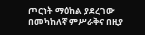ጦርነት ማዕከል ያደረገው በመካከለኛ ምሥራቅና በዚያ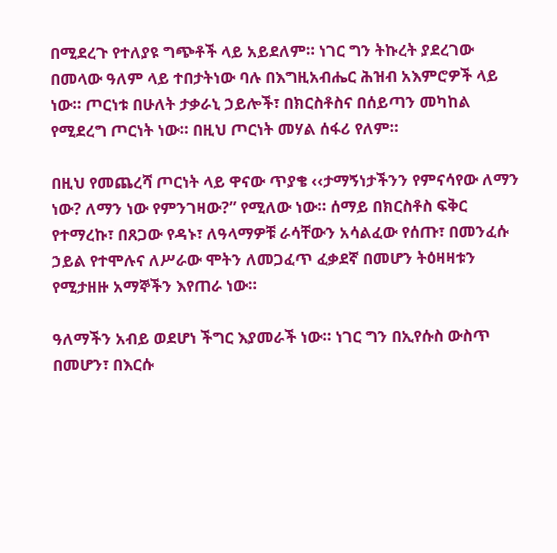በሚደረጉ የተለያዩ ግጭቶች ላይ አይደለም። ነገር ግን ትኩረት ያደረገው በመላው ዓለም ላይ ተበታትነው ባሉ በእግዚአብሔር ሕዝብ አእምሮዎች ላይ ነው። ጦርነቱ በሁለት ታቃራኒ ኃይሎች፣ በክርስቶስና በሰይጣን መካከል የሚደረግ ጦርነት ነው። በዚህ ጦርነት መሃል ሰፋሪ የለም።

በዚህ የመጨረሻ ጦርነት ላይ ዋናው ጥያቄ ‹‹ታማኝነታችንን የምናሳየው ለማን ነው? ለማን ነው የምንገዛው?” የሚለው ነው። ሰማይ በክርስቶስ ፍቅር የተማረኩ፣ በጸጋው የዳኑ፣ ለዓላማዎቹ ራሳቸውን አሳልፈው የሰጡ፣ በመንፈሱ ኃይል የተሞሉና ለሥራው ሞትን ለመጋፈጥ ፈቃደኛ በመሆን ትዕዛዛቱን የሚታዘዙ አማኞችን እየጠራ ነው።

ዓለማችን አብይ ወደሆነ ችግር እያመራች ነው። ነገር ግን በኢየሱስ ውስጥ በመሆን፣ በእርሱ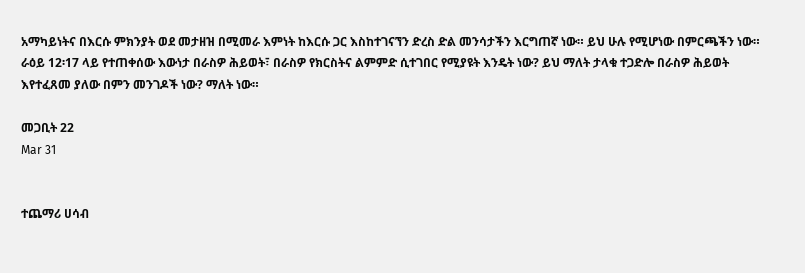አማካይነትና በእርሱ ምክንያት ወደ መታዘዝ በሚመራ እምነት ከእርሱ ጋር እስከተገናኘን ድረስ ድል መንሳታችን እርግጠኛ ነው። ይህ ሁሉ የሚሆነው በምርጫችን ነው። ራዕይ 12፡17 ላይ የተጠቀሰው እውነታ በራስዎ ሕይወት፣ በራስዎ የክርስትና ልምምድ ሲተገበር የሚያዩት እንዴት ነው? ይህ ማለት ታላቁ ተጋድሎ በራስዎ ሕይወት እየተፈጸመ ያለው በምን መንገዶች ነው? ማለት ነው።

መጋቢት 22
Mar 31


ተጨማሪ ሀሳብ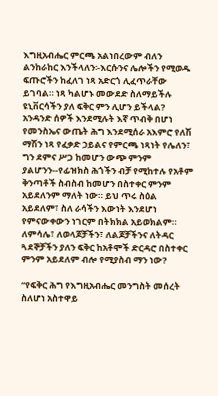እግዚአብሔር ምርጫ አልነበረውም ብለን ልንከራከር እንችላለን፡-እርሱንና ሌሎችን የሚወዱ ፍጡሮችን ከፈለገ ነጻ አድርጎ ሊፈጥራቸው ይገባል። ነጻ ካልሆኑ መውደድ ስለማይችሉ ዩኒቨርሳችን ያለ ፍቅር ምን ሊሆን ይችላል? አንዳንድ ሰዎች እንደሚሉት እኛ ጥብቅ በሆነ የመንስኤና ውጤት ሕግ እንደሚሰራ አእምሮ የለሽ ማሽን ነጻ የፈቃድ ኃይልና የምርጫ ነጻነት የሌለን፣ ግን ደምና ሥጋ ከመሆን ውጭ ምንም ያልሆንን--የፊዝክስ ሕጎችን ብቻ የሚከተሉ የአቶም ቅንጣቶች ስብስብ ከመሆን በስተቀር ምንም አይደለንም ማለት ነው። ይህ ጥሩ ስዕል አይደለም፣ ስለ ራሳችን እውነት እንደሆነ የምናውቀውን ነገርም በትክክል አይወክልም። ለምሳሌ፣ ለወላጆቻችን፣ ለልጆቻችንና ለትዳር ጓደኞቻችን ያለን ፍቅር ከአቶሞች ድርዳሮ በስተቀር ምንም አይደለም ብሎ የሚያስብ ማን ነው?

“የፍቅር ሕግ የእግዚአብሔር መንግስት መሰረት ስለሆነ አስተዋይ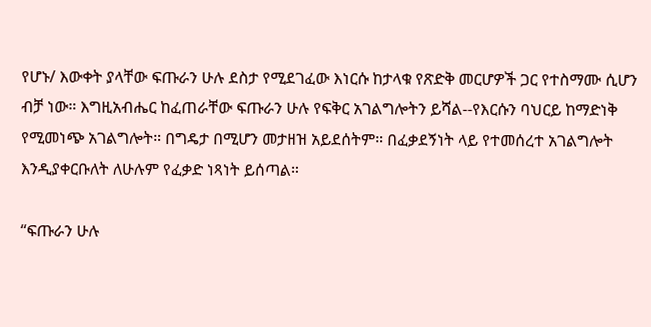የሆኑ/ እውቀት ያላቸው ፍጡራን ሁሉ ደስታ የሚደገፈው እነርሱ ከታላቁ የጽድቅ መርሆዎች ጋር የተስማሙ ሲሆን ብቻ ነው። እግዚአብሔር ከፈጠራቸው ፍጡራን ሁሉ የፍቅር አገልግሎትን ይሻል--የእርሱን ባህርይ ከማድነቅ የሚመነጭ አገልግሎት። በግዴታ በሚሆን መታዘዝ አይደሰትም። በፈቃደኝነት ላይ የተመሰረተ አገልግሎት እንዲያቀርቡለት ለሁሉም የፈቃድ ነጻነት ይሰጣል።

“ፍጡራን ሁሉ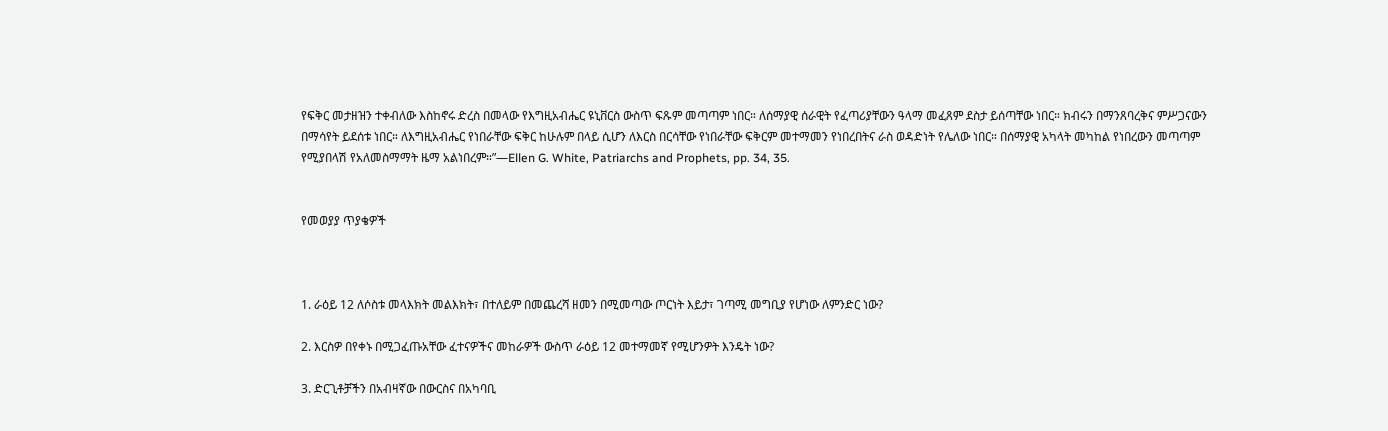የፍቅር መታዘዝን ተቀብለው እስከኖሩ ድረስ በመላው የእግዚአብሔር ዩኒቨርስ ውስጥ ፍጹም መጣጣም ነበር። ለሰማያዊ ሰራዊት የፈጣሪያቸውን ዓላማ መፈጸም ደስታ ይሰጣቸው ነበር። ክብሩን በማንጸባረቅና ምሥጋናውን በማሳየት ይደሰቱ ነበር። ለእግዚአብሔር የነበራቸው ፍቅር ከሁሉም በላይ ሲሆን ለእርስ በርሳቸው የነበራቸው ፍቅርም መተማመን የነበረበትና ራስ ወዳድነት የሌለው ነበር። በሰማያዊ አካላት መካከል የነበረውን መጣጣም የሚያበላሽ የአለመስማማት ዜማ አልነበረም።”—Ellen G. White, Patriarchs and Prophets, pp. 34, 35.


የመወያያ ጥያቄዎች



1. ራዕይ 12 ለሶስቱ መላእክት መልእክት፣ በተለይም በመጨረሻ ዘመን በሚመጣው ጦርነት እይታ፣ ገጣሚ መግቢያ የሆነው ለምንድር ነው?

2. እርስዎ በየቀኑ በሚጋፈጡአቸው ፈተናዎችና መከራዎች ውስጥ ራዕይ 12 መተማመኛ የሚሆንዎት እንዴት ነው?

3. ድርጊቶቻችን በአብዛኛው በውርስና በአካባቢ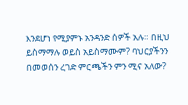እንደሆነ የሚያምኑ አንዳንድ ሰዎች አሉ። በዚህ ይስማማሉ ወይስ አይስማሙም? ባህርያችንን በመወሰን ረገድ ምርጫችን ምን ሚና አለው?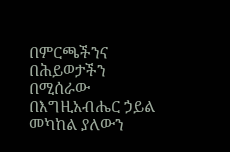በምርጫችንና በሕይወታችን በሚሰራው በእግዚአብሔር ኃይል መካከል ያለውን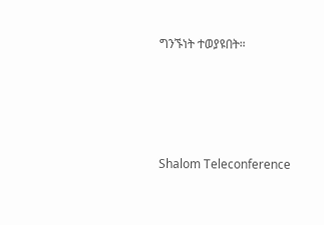ግንኙነት ተወያዩበት።




Shalom Teleconference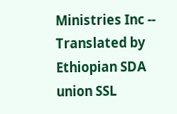Ministries Inc -- Translated by Ethiopian SDA union SSL